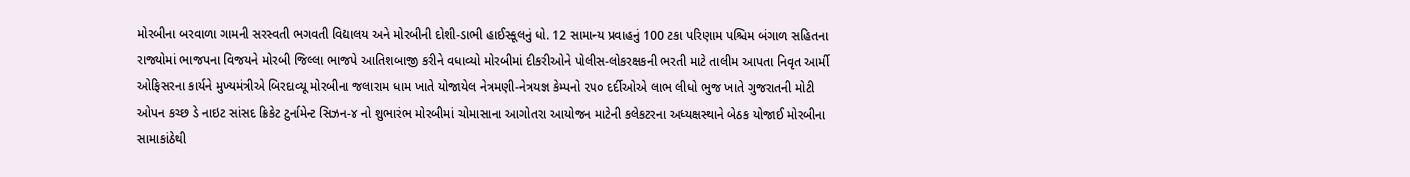મોરબીના બરવાળા ગામની સરસ્વતી ભગવતી વિદ્યાલય અને મોરબીની દોશી-ડાભી હાઈસ્કૂલનું ધો. 12 સામાન્ય પ્રવાહનું 100 ટકા પરિણામ પશ્ચિમ બંગાળ સહિતના રાજ્યોમાં ભાજપના વિજયને મોરબી જિલ્લા ભાજપે આતિશબાજી કરીને વધાવ્યો મોરબીમાં દીકરીઓને પોલીસ-લોકરક્ષકની ભરતી માટે તાલીમ આપતા નિવૃત આર્મી ઓફિસરના કાર્યને મુખ્યમંત્રીએ બિરદાવ્યૂ મોરબીના જલારામ ધામ ખાતે યોજાયેલ નેત્રમણી-નેત્રયજ્ઞ કેમ્પનો ૨૫૦ દર્દીઓએ લાભ લીધો ભુજ ખાતે ગુજરાતની મોટી ઓપન કચ્છ ડે નાઇટ સાંસદ ક્રિકેટ ટુર્નામેન્ટ સિઝન-૪ નો શુભારંભ મોરબીમાં ચોમાસાના આગોતરા આયોજન માટેની કલેકટરના અધ્યક્ષસ્થાને બેઠક યોજાઈ મોરબીના સામાકાંઠેથી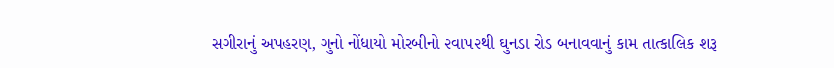સગીરાનું અપહરણ, ગુનો નોંધાયો મોરબીનો ૨વા૫૨થી ઘુનડા રોડ બનાવવાનું કામ તાત્કાલિક શરૂ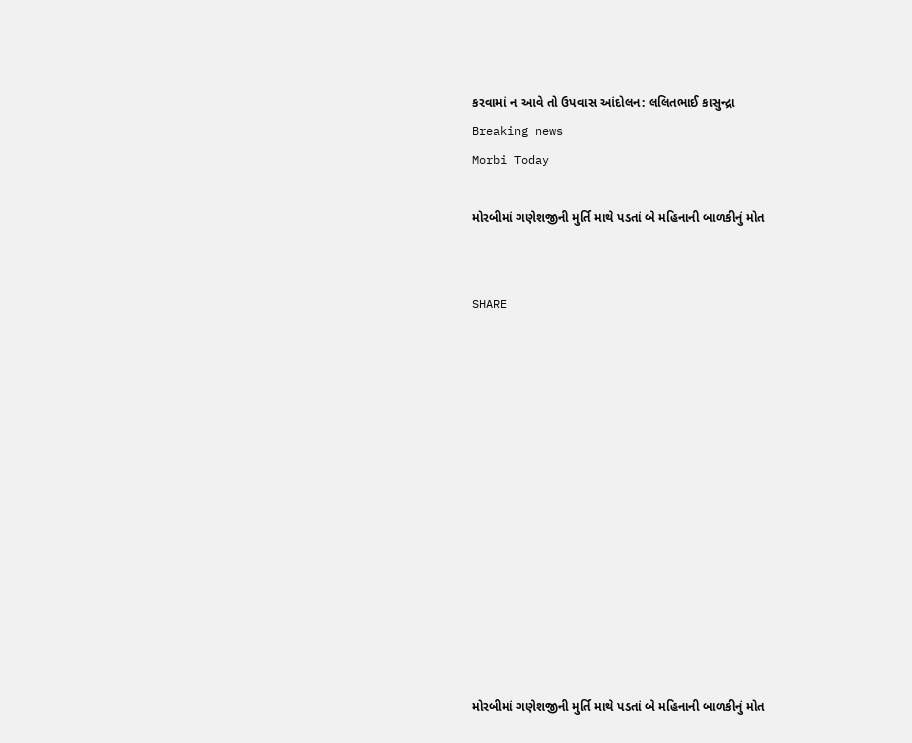કરવામાં ન આવે તો ઉપવાસ આંદોલન: લલિતભાઈ કાસુન્દ્રા
Breaking news
Morbi Today

મોરબીમાં ગણેશજીની મુર્તિ માથે પડતાં બે મહિનાની બાળકીનું મોત


SHARE













મોરબીમાં ગણેશજીની મુર્તિ માથે પડતાં બે મહિનાની બાળકીનું મોત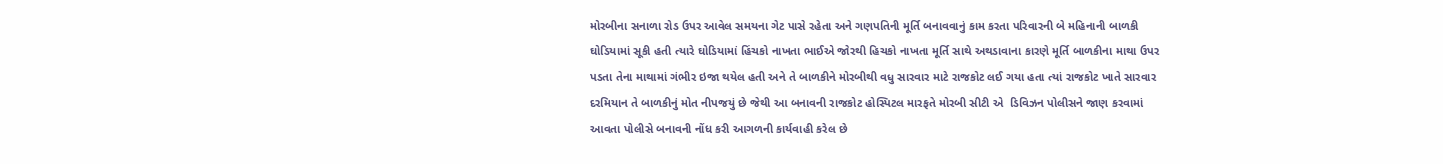મોરબીના સનાળા રોડ ઉપર આવેલ સમયના ગેટ પાસે રહેતા અને ગણપતિની મૂર્તિ બનાવવાનું કામ કરતા પરિવારની બે મહિનાની બાળકી ઘોડિયામાં સૂકી હતી ત્યારે ઘોડિયામાં હિંચકો નાખતા ભાઈએ જોરથી હિચકો નાખતા મૂર્તિ સાથે અથડાવાના કારણે મૂર્તિ બાળકીના માથા ઉપર પડતા તેના માથામાં ગંભીર ઇજા થયેલ હતી અને તે બાળકીને મોરબીથી વધુ સારવાર માટે રાજકોટ લઈ ગયા હતા ત્યાં રાજકોટ ખાતે સારવાર દરમિયાન તે બાળકીનું મોત નીપજયું છે જેથી આ બનાવની રાજકોટ હોસ્પિટલ મારફતે મોરબી સીટી એ  ડિવિઝન પોલીસને જાણ કરવામાં આવતા પોલીસે બનાવની નોંધ કરી આગળની કાર્યવાહી કરેલ છે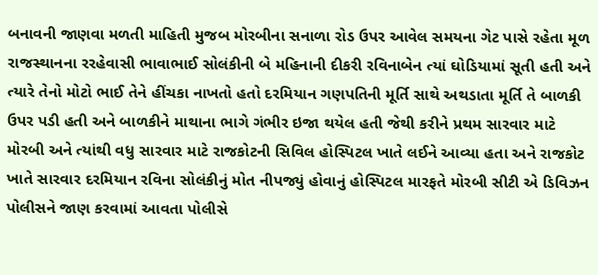બનાવની જાણવા મળતી માહિતી મુજબ મોરબીના સનાળા રોડ ઉપર આવેલ સમયના ગેટ પાસે રહેતા મૂળ રાજસ્થાનના રરહેવાસી ભાવાભાઈ સોલંકીની બે મહિનાની દીકરી રવિનાબેન ત્યાં ઘોડિયામાં સૂતી હતી અને ત્યારે તેનો મોટો ભાઈ તેને હીંચકા નાખતો હતો દરમિયાન ગણપતિની મૂર્તિ સાથે અથડાતા મૂર્તિ તે બાળકી ઉપર પડી હતી અને બાળકીને માથાના ભાગે ગંભીર ઇજા થયેલ હતી જેથી કરીને પ્રથમ સારવાર માટે મોરબી અને ત્યાંથી વધુ સારવાર માટે રાજકોટની સિવિલ હોસ્પિટલ ખાતે લઈને આવ્યા હતા અને રાજકોટ ખાતે સારવાર દરમિયાન રવિના સોલંકીનું મોત નીપજ્યું હોવાનું હોસ્પિટલ મારફતે મોરબી સીટી એ ડિવિઝન પોલીસને જાણ કરવામાં આવતા પોલીસે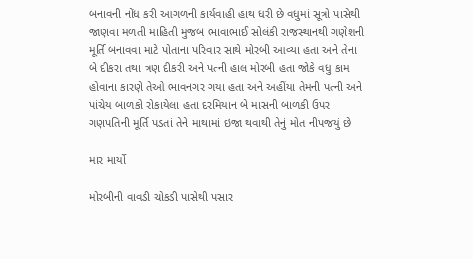બનાવની નોંધ કરી આગળની કાર્યવાહી હાથ ધરી છે વધુમાં સૂત્રો પાસેથી જાણવા મળતી માહિતી મુજબ ભાવાભાઈ સોલંકી રાજસ્થાનથી ગણેશની મૂર્તિ બનાવવા માટે પોતાના પરિવાર સાથે મોરબી આવ્યા હતા અને તેના બે દીકરા તથા ત્રણ દીકરી અને પત્ની હાલ મોરબી હતા જોકે વધુ કામ હોવાના કારણે તેઓ ભાવનગર ગયા હતા અને અહીંયા તેમની પત્ની અને પાંચેય બાળકો રોકાયેલા હતા દરમિયાન બે માસની બાળકી ઉપર ગણપતિની મૂર્તિ પડતાં તેને માથામાં ઇજા થવાથી તેનું મોત નીપજયું છે

માર માર્યો

મોરબીની વાવડી ચોકડી પાસેથી પસાર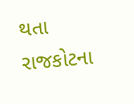થતા રાજકોટના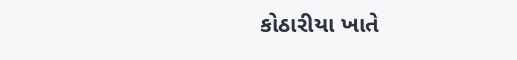કોઠારીયા ખાતે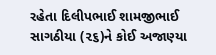રહેતા દિલીપભાઈ શામજીભાઈ સાગઠીયા (૨૬)ને કોઈ અજાણ્યા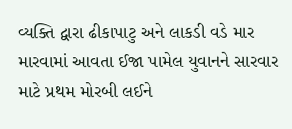વ્યક્તિ દ્વારા ઢીકાપાટુ અને લાકડી વડે માર મારવામાં આવતા ઈજા પામેલ યુવાનને સારવાર માટે પ્રથમ મોરબી લઈને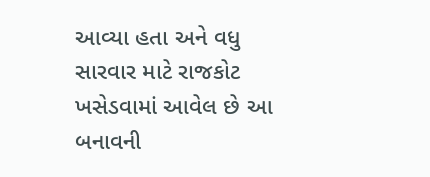આવ્યા હતા અને વધુ સારવાર માટે રાજકોટ ખસેડવામાં આવેલ છે આ બનાવની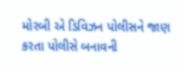મોરબી એ ડિવિઝન પોલીસને જાણ કરતા પોલીસે બનાવની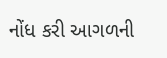નોંધ કરી આગળની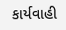કાર્યવાહી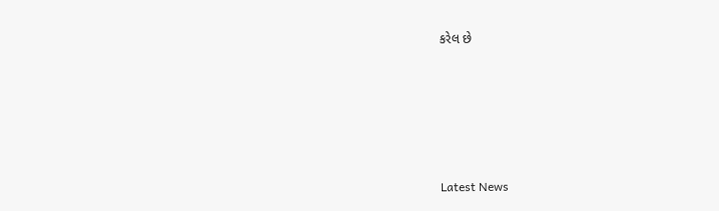કરેલ છે






Latest News